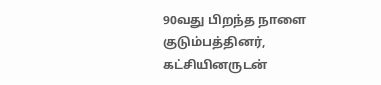90வது பிறந்த நாளை குடும்பத்தினர், கட்சியினருடன்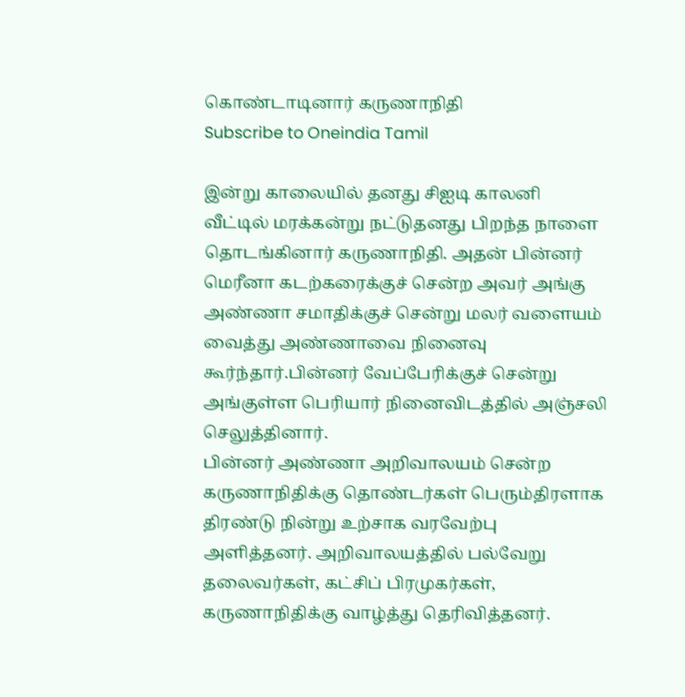கொண்டாடினார் கருணாநிதி
Subscribe to Oneindia Tamil

இன்று காலையில் தனது சிஐடி காலனி வீட்டில் மரக்கன்று நட்டுதனது பிறந்த நாளை தொடங்கினார் கருணாநிதி. அதன் பின்னர் மெரீனா கடற்கரைக்குச் சென்ற அவர் அங்கு அண்ணா சமாதிக்குச் சென்று மலர் வளையம் வைத்து அண்ணாவை நினைவு கூர்ந்தார்.பின்னர் வேப்பேரிக்குச் சென்று அங்குள்ள பெரியார் நினைவிடத்தில் அஞ்சலி செலுத்தினார்.
பின்னர் அண்ணா அறிவாலயம் சென்ற கருணாநிதிக்கு தொண்டர்கள் பெரும்திரளாக திரண்டு நின்று உற்சாக வரவேற்பு அளித்தனர். அறிவாலயத்தில் பல்வேறு தலைவர்கள், கட்சிப் பிரமுகர்கள், கருணாநிதிக்கு வாழ்த்து தெரிவித்தனர்.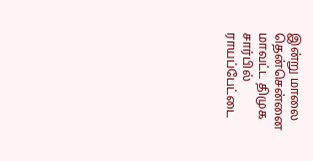இன்று மாலை தென்சென்னை மாவட்ட திமுக சார்பில் ராயப்பேட்டை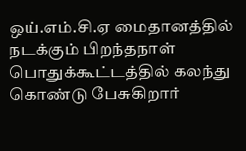ஒய்.எம்.சி.ஏ மைதானத்தில் நடக்கும் பிறந்தநாள் பொதுக்கூட்டத்தில் கலந்து கொண்டு பேசுகிறார்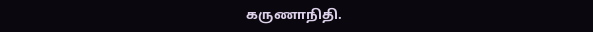கருணாநிதி.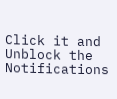Click it and Unblock the Notifications